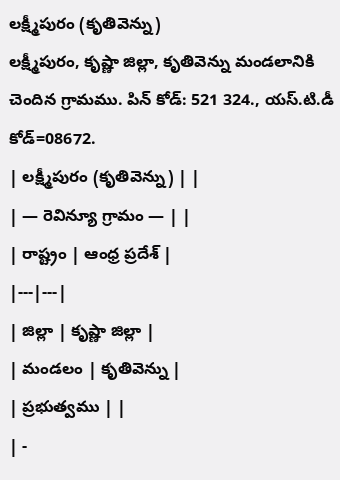లక్ష్మీపురం (కృతివెన్ను)
లక్ష్మీపురం, కృష్ణా జిల్లా, కృతివెన్ను మండలానికి చెందిన గ్రామము. పిన్ కోడ్: 521 324., యస్.టి.డీ కోడ్=08672.
| లక్ష్మీపురం (కృతివెన్ను) | |
| — రెవిన్యూ గ్రామం — | |
| రాష్ట్రం | ఆంధ్ర ప్రదేశ్ |
|---|---|
| జిల్లా | కృష్ణా జిల్లా |
| మండలం | కృతివెన్ను |
| ప్రభుత్వము | |
| -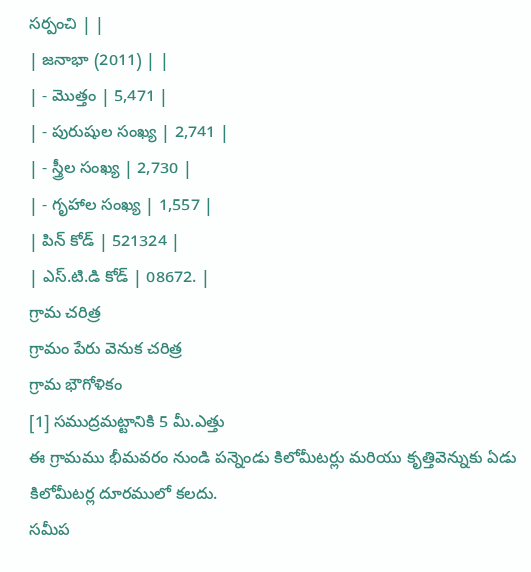సర్పంచి | |
| జనాభా (2011) | |
| - మొత్తం | 5,471 |
| - పురుషుల సంఖ్య | 2,741 |
| - స్త్రీల సంఖ్య | 2,730 |
| - గృహాల సంఖ్య | 1,557 |
| పిన్ కోడ్ | 521324 |
| ఎస్.టి.డి కోడ్ | 08672. |
గ్రామ చరిత్ర
గ్రామం పేరు వెనుక చరిత్ర
గ్రామ భౌగోళికం
[1] సముద్రమట్టానికి 5 మీ.ఎత్తు
ఈ గ్రామము భీమవరం నుండి పన్నెండు కిలోమీటర్లు మరియు కృత్తివెన్నుకు ఏడు కిలోమీటర్ల దూరములో కలదు.
సమీప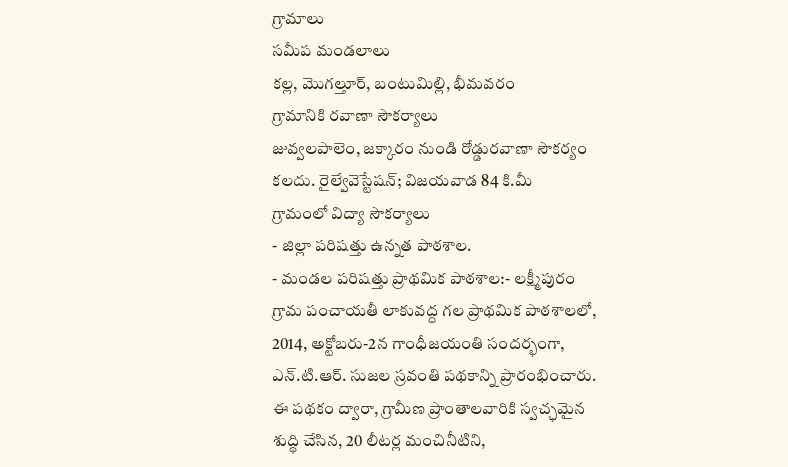గ్రామాలు
సమీప మండలాలు
కల్ల, మొగల్తూర్, బంటుమిల్లి, భీమవరం
గ్రామానికి రవాణా సౌకర్యాలు
జువ్వలపాలెం, జక్కారం నుండి రోడ్డురవాణా సౌకర్యం కలదు. రైల్వేవెస్టేషన్; విజయవాడ 84 కి.మీ
గ్రామంలో విద్యా సౌకర్యాలు
- జిల్లా పరిషత్తు ఉన్నత పాఠశాల.
- మండల పరిషత్తు ప్రాథమిక పాఠశాల:- లక్ష్మీపురం గ్రామ పంచాయతీ లాకువద్ద గల ప్రాథమిక పాఠశాలలో, 2014, అక్టోబరు-2న గాంధీజయంతి సందర్భంగా, ఎన్.టి.ఆర్. సుజల స్రవంతి పథకాన్ని ప్రారంభించారు. ఈ పథకం ద్వారా, గ్రామీణ ప్రాంతాలవారికి స్వచ్ఛమైన శుద్ధి చేసిన, 20 లీటర్ల మంచినీటిని,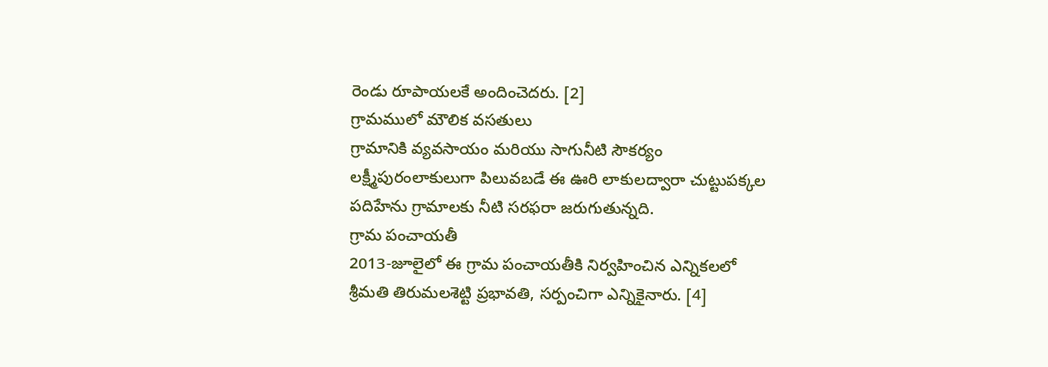రెండు రూపాయలకే అందించెదరు. [2]
గ్రామములో మౌలిక వసతులు
గ్రామానికి వ్యవసాయం మరియు సాగునీటి సౌకర్యం
లక్ష్మీపురంలాకులుగా పిలువబడే ఈ ఊరి లాకులద్వారా చుట్టుపక్కల పదిహేను గ్రామాలకు నీటి సరఫరా జరుగుతున్నది.
గ్రామ పంచాయతీ
2013-జూలైలో ఈ గ్రామ పంచాయతీకి నిర్వహించిన ఎన్నికలలో శ్రీమతి తిరుమలశెట్టి ప్రభావతి, సర్పంచిగా ఎన్నికైనారు. [4]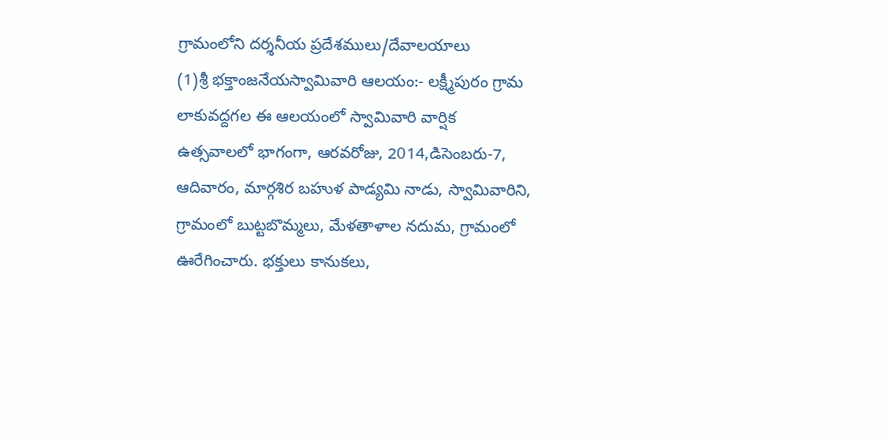గ్రామంలోని దర్శనీయ ప్రదేశములు/దేవాలయాలు
(1)శ్రీ భక్తాంజనేయస్వామివారి ఆలయం:- లక్ష్మీపురం గ్రామ లాకువద్దగల ఈ ఆలయంలో స్వామివారి వార్షిక ఉత్సవాలలో భాగంగా, ఆరవరోజు, 2014,డిసెంబరు-7, ఆదివారం, మార్గశిర బహుళ పాడ్యమి నాడు, స్వామివారిని, గ్రామంలో బుట్టబొమ్మలు, మేళతాళాల నదుమ, గ్రామంలో ఊరేగించారు. భక్తులు కానుకలు,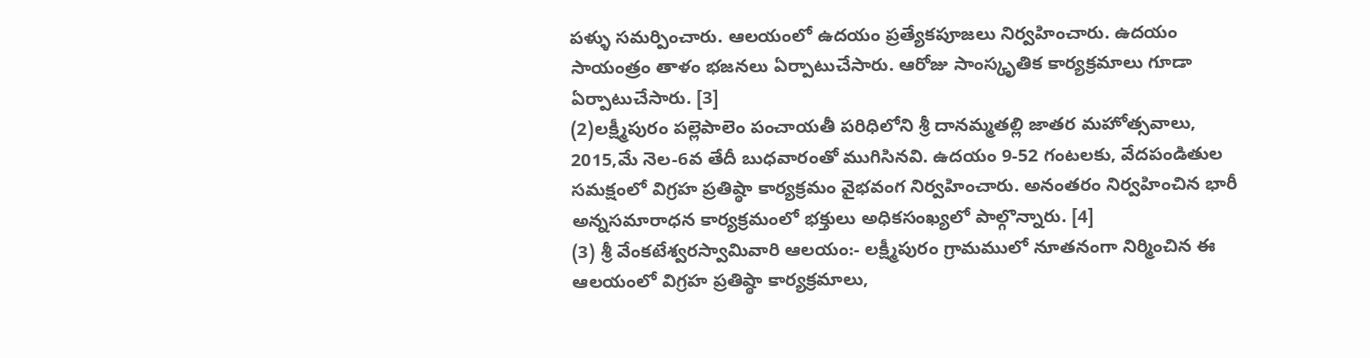పళ్ళు సమర్పించారు. ఆలయంలో ఉదయం ప్రత్యేకపూజలు నిర్వహించారు. ఉదయం సాయంత్రం తాళం భజనలు ఏర్పాటుచేసారు. ఆరోజు సాంస్కృతిక కార్యక్రమాలు గూడా ఏర్పాటుచేసారు. [3]
(2)లక్ష్మీపురం పల్లెపాలెం పంచాయతీ పరిధిలోని శ్రీ దానమ్మతల్లి జాతర మహోత్సవాలు, 2015,మే నెల-6వ తేదీ బుధవారంతో ముగిసినవి. ఉదయం 9-52 గంటలకు, వేదపండితుల సమక్షంలో విగ్రహ ప్రతిష్ఠా కార్యక్రమం వైభవంగ నిర్వహించారు. అనంతరం నిర్వహించిన భారీ అన్నసమారాధన కార్యక్రమంలో భక్తులు అధికసంఖ్యలో పాల్గొన్నారు. [4]
(3) శ్రీ వేంకటేశ్వరస్వామివారి ఆలయం:- లక్ష్మీపురం గ్రామములో నూతనంగా నిర్మించిన ఈ ఆలయంలో విగ్రహ ప్రతిష్ఠా కార్యక్రమాలు,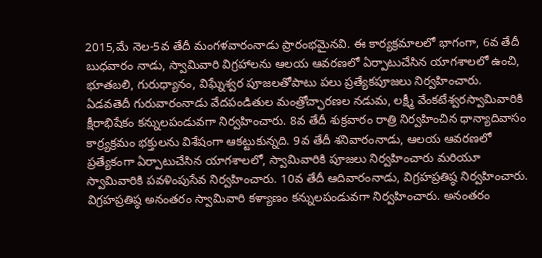2015,మే నెల-5వ తేదీ మంగళవారంనాడు ప్రారంభమైనవి. ఈ కార్యక్రమాలలో భాగంగా, 6వ తేదీ బుధవారం నాడు, స్వామివారి విగ్రహాలను ఆలయ ఆవరణలో ఏర్పాటుచేసిన యాగశాలలో ఉంచి, భూతబలి, గురుధ్యానం, విఘ్నేశ్వర పూజలతోపాటు పలు ప్రత్యేకపూజలు నిర్వహించారు. ఏడవతెదీ గురువారంనాడు వేదపండితుల మంత్రోచ్ఛారణల నడుమ, లక్ష్మీ వేంకటేశ్వరస్వామివారికి క్షీరాభిషేకం కన్నులపండువగా నిర్వహించారు. 8వ తేదీ శుక్రవారం రాత్రి నిర్వహించిన ధాన్యాదివాసం కార్ర్యక్రమం భక్తులను విశేషంగా ఆకట్టుకున్నది. 9వ తేదీ శనివారంనాడు, ఆలయ ఆవరణలో ప్రత్యేకంగా ఏర్పాటుచేసిన యాగశాలలో, స్వామివారికి పూజలు నిర్వహించారు మరియూ స్వామివారికి పవళింపుసేవ నిర్వహించారు. 10వ తేదీ ఆదివారంనాడు, విగ్రహప్రతిష్ఠ నిర్వహించారు. విగ్రహప్రతిష్ఠ అనంతరం స్వామివారి కళ్యాణం కన్నులపండువగా నిర్వహించారు. అనంతరం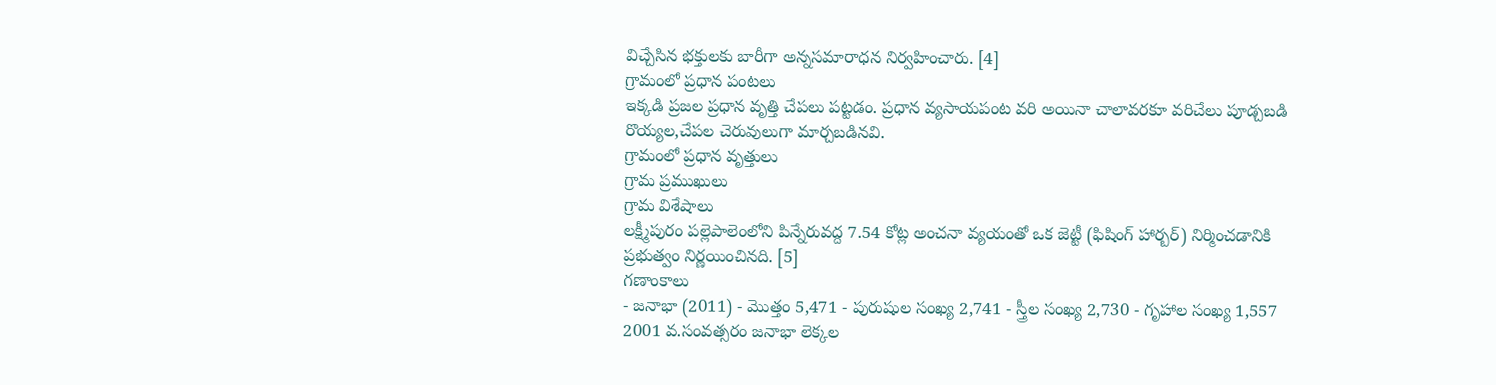విచ్చేసిన భక్తులకు బారీగా అన్నసమారాధన నిర్వహించారు. [4]
గ్రామంలో ప్రధాన పంటలు
ఇక్కడి ప్రజల ప్రధాన వృత్తి చేపలు పట్టడం. ప్రధాన వ్యసాయపంట వరి అయినా చాలావరకూ వరిచేలు పూడ్చబడి రొయ్యల,చేపల చెరువులుగా మార్చబడినవి.
గ్రామంలో ప్రధాన వృత్తులు
గ్రామ ప్రముఖులు
గ్రామ విశేషాలు
లక్ష్మీపురం పల్లెపాలెంలోని పిన్నేరువద్ద 7.54 కోట్ల అంచనా వ్యయంతో ఒక జెట్టీ (ఫిషింగ్ హార్బర్) నిర్మించడానికి ప్రభుత్వం నిర్ణయించినది. [5]
గణాంకాలు
- జనాభా (2011) - మొత్తం 5,471 - పురుషుల సంఖ్య 2,741 - స్త్రీల సంఖ్య 2,730 - గృహాల సంఖ్య 1,557
2001 వ.సంవత్సరం జనాభా లెక్కల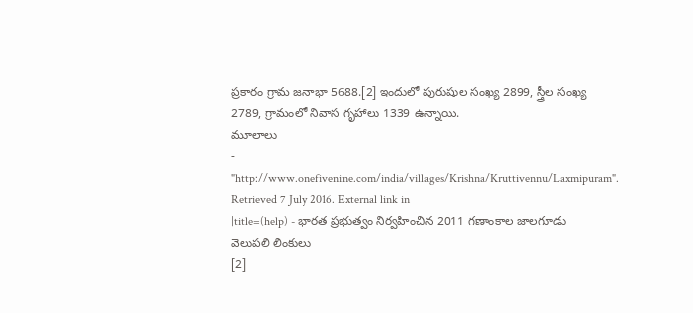ప్రకారం గ్రామ జనాభా 5688.[2] ఇందులో పురుషుల సంఖ్య 2899, స్త్రీల సంఖ్య 2789, గ్రామంలో నివాస గృహాలు 1339 ఉన్నాయి.
మూలాలు
- "http://www.onefivenine.com/india/villages/Krishna/Kruttivennu/Laxmipuram". Retrieved 7 July 2016. External link in
|title=(help) - భారత ప్రభుత్వం నిర్వహించిన 2011 గణాంకాల జాలగూడు
వెలుపలి లింకులు
[2]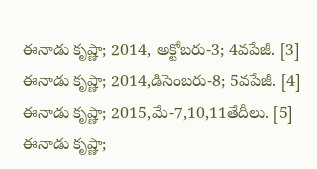ఈనాడు కృష్ణా; 2014, అక్టోబరు-3; 4వపేజీ. [3] ఈనాడు కృష్ణా; 2014,డిసెంబరు-8; 5వపేజీ. [4] ఈనాడు కృష్ణా; 2015,మే-7,10,11తేదీలు. [5] ఈనాడు కృష్ణా;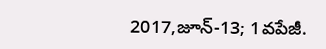2017,జూన్-13; 1వపేజీ.